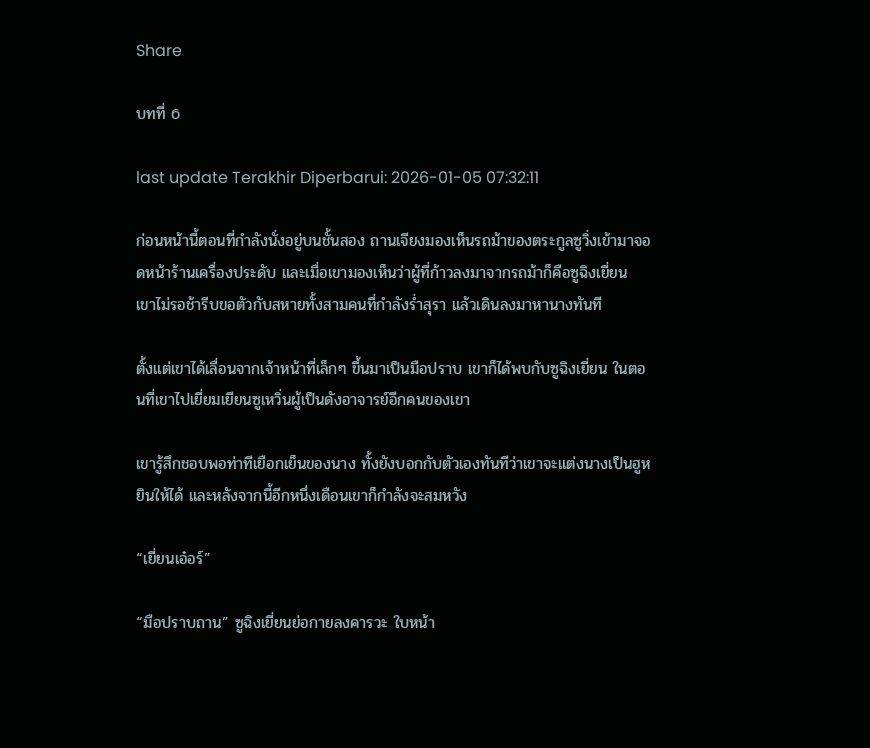Share

บทที่ 6

last update Terakhir Diperbarui: 2026-01-05 07:32:11

ก่อนหน้านี้ตอนที่กำลังนั่งอยู่บนชั้นสอง ถานเจียงมองเห็นรถม้าของตระกูลซูวิ่งเข้ามาจอดหน้าร้านเครื่องประดับ และเมื่อเขามองเห็นว่าผู้ที่ก้าวลงมาจากรถม้าก็คือซูฉิงเยี่ยน เขาไม่รอช้ารีบขอตัวกับสหายทั้งสามคนที่กำลังร่ำสุรา แล้วเดินลงมาหานางทันที

ตั้งแต่เขาได้เลื่อนจากเจ้าหน้าที่เล็กๆ ขึ้นมาเป็นมือปราบ เขาก็ได้พบกับซูฉิงเยี่ยน ในตอนที่เขาไปเยี่ยมเยียนซูเหวิ่นผู้เป็นดังอาจารย์อีกคนของเขา

เขารู้สึกชอบพอท่าทีเยือกเย็นของนาง ทั้งยังบอกกับตัวเองทันทีว่าเขาจะแต่งนางเป็นฮูหยินให้ได้ และหลังจากนี้อีกหนึ่งเดือนเขาก็กำลังจะสมหวัง

“เยี่ยนเอ๋อร์”

“มือปราบถาน” ซูฉิงเยี่ยนย่อกายลงคารวะ ใบหน้า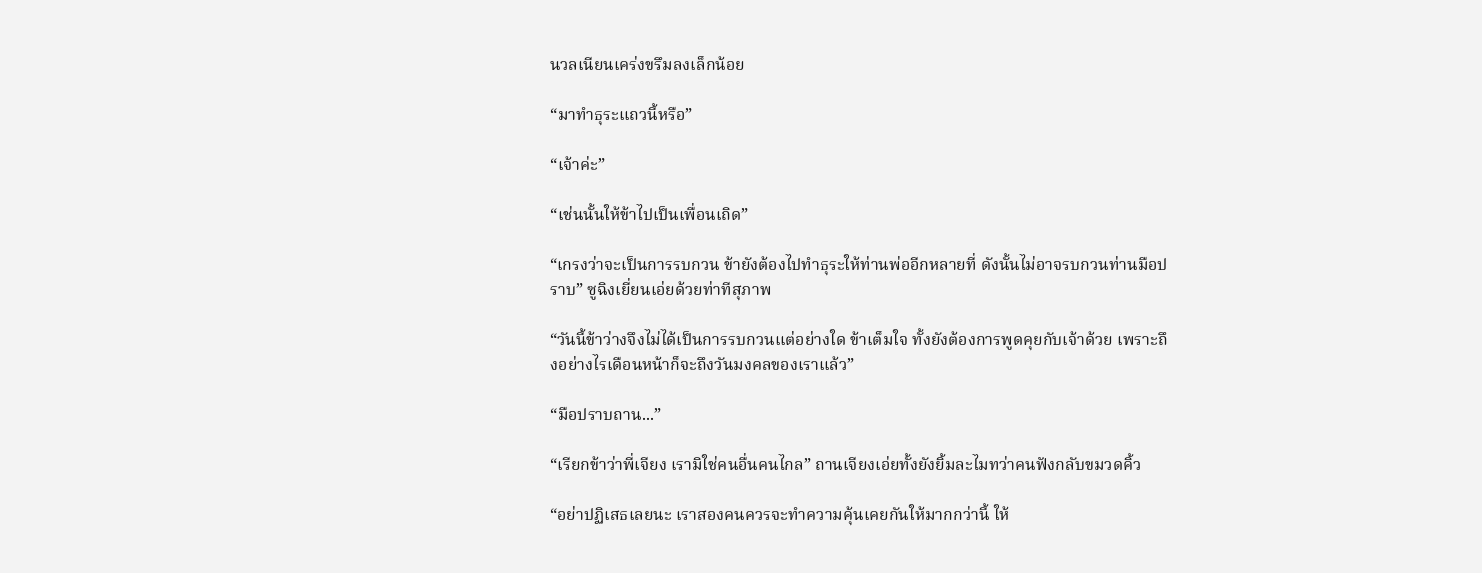นวลเนียนเคร่งขรึมลงเล็กน้อย

“มาทำธุระแถวนี้หรือ”

“เจ้าค่ะ”

“เช่นนั้นให้ข้าไปเป็นเพื่อนเถิด”

“เกรงว่าจะเป็นการรบกวน ข้ายังต้องไปทำธุระให้ท่านพ่ออีกหลายที่ ดังนั้นไม่อาจรบกวนท่านมือปราบ” ซูฉิงเยี่ยนเอ่ยด้วยท่าทีสุภาพ

“วันนี้ข้าว่างจึงไม่ได้เป็นการรบกวนแต่อย่างใด ข้าเต็มใจ ทั้งยังต้องการพูดคุยกับเจ้าด้วย เพราะถึงอย่างไรเดือนหน้าก็จะถึงวันมงคลของเราแล้ว”

“มือปราบถาน...”

“เรียกข้าว่าพี่เจียง เรามิใช่คนอื่นคนไกล” ถานเจียงเอ่ยทั้งยังยิ้มละไมทว่าคนฟังกลับขมวดคิ้ว

“อย่าปฏิเสธเลยนะ เราสองคนควรจะทำความคุ้นเคยกันให้มากกว่านี้ ให้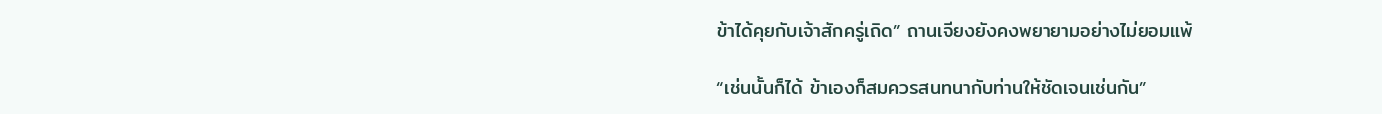ข้าได้คุยกับเจ้าสักครู่เถิด” ถานเจียงยังคงพยายามอย่างไม่ยอมแพ้

“เช่นนั้นก็ได้ ข้าเองก็สมควรสนทนากับท่านให้ชัดเจนเช่นกัน”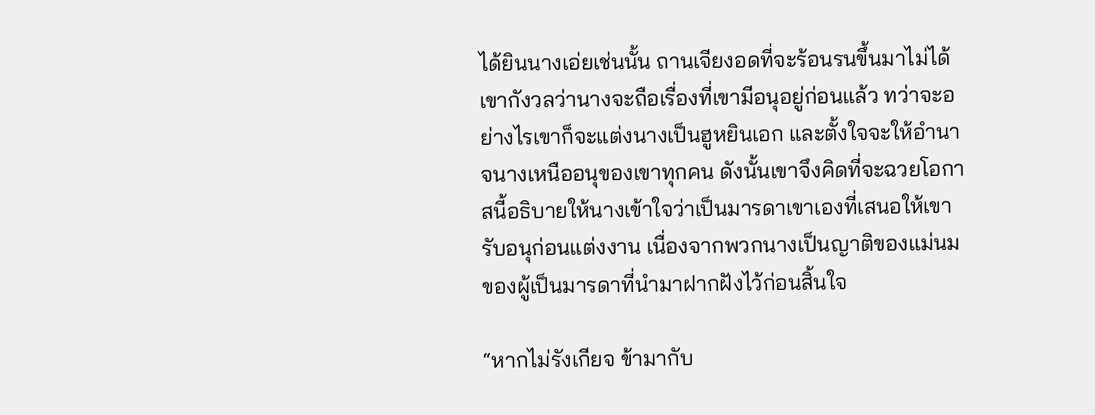ได้ยินนางเอ่ยเช่นนั้น ถานเจียงอดที่จะร้อนรนขึ้นมาไม่ได้ เขากังวลว่านางจะถือเรื่องที่เขามีอนุอยู่ก่อนแล้ว ทว่าจะอย่างไรเขาก็จะแต่งนางเป็นฮูหยินเอก และตั้งใจจะให้อำนาจนางเหนืออนุของเขาทุกคน ดังนั้นเขาจึงคิดที่จะฉวยโอกาสนี้อธิบายให้นางเข้าใจว่าเป็นมารดาเขาเองที่เสนอให้เขารับอนุก่อนแต่งงาน เนื่องจากพวกนางเป็นญาติของแม่นมของผู้เป็นมารดาที่นำมาฝากฝังไว้ก่อนสิ้นใจ

“หากไม่รังเกียจ ข้ามากับ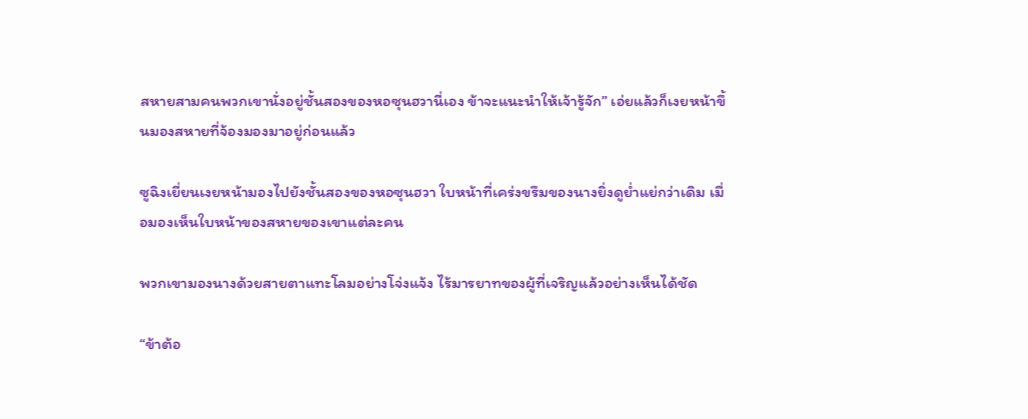สหายสามคนพวกเขานั่งอยู่ชั้นสองของหอซุนฮวานี่เอง ข้าจะแนะนำให้เจ้ารู้จัก” เอ่ยแล้วก็เงยหน้าขึ้นมองสหายที่จ้องมองมาอยู่ก่อนแล้ว

ซูฉิงเยี่ยนเงยหน้ามองไปยังชั้นสองของหอซุนฮวา ใบหน้าที่เคร่งขรึมของนางยิ่งดูย่ำแย่กว่าเดิม เมื่อมองเห็นใบหน้าของสหายของเขาแต่ละคน

พวกเขามองนางด้วยสายตาแทะโลมอย่างโจ่งแจ้ง ไร้มารยาทของผู้ที่เจริญแล้วอย่างเห็นได้ชัด

“ข้าต้อ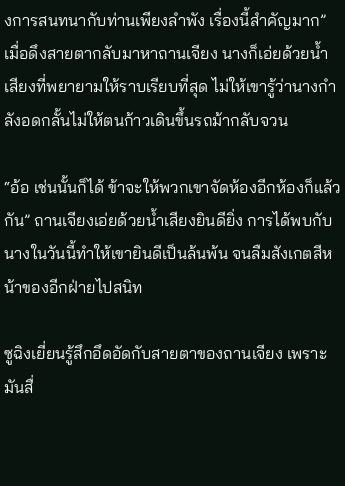งการสนทนากับท่านเพียงลำพัง เรื่องนี้สำคัญมาก” เมื่อดึงสายตากลับมาหาถานเจียง นางก็เอ่ยด้วยน้ำเสียงที่พยายามให้ราบเรียบที่สุด ไม่ให้เขารู้ว่านางกำลังอดกลั้นไม่ให้ตนก้าวเดินขึ้นรถม้ากลับจวน

“อ้อ เช่นนั้นก็ได้ ข้าจะให้พวกเขาจัดห้องอีกห้องก็แล้วกัน” ถานเจียงเอ่ยด้วยน้ำเสียงยินดียิ่ง การได้พบกับนางในวันนี้ทำให้เขายินดีเป็นล้นพ้น จนลืมสังเกตสีหน้าของอีกฝ่ายไปสนิท

ซูฉิงเยี่ยนรู้สึกอึดอัดกับสายตาของถานเจียง เพราะมันสื่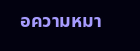อความหมา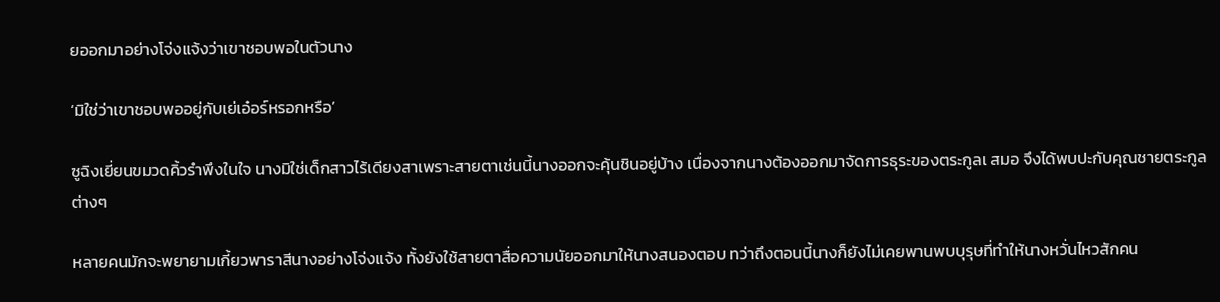ยออกมาอย่างโจ่งแจ้งว่าเขาชอบพอในตัวนาง

‘มิใช่ว่าเขาชอบพออยู่กับเย่เอ๋อร์หรอกหรือ’

ซูฉิงเยี่ยนขมวดคิ้วรำพึงในใจ นางมิใช่เด็กสาวไร้เดียงสาเพราะสายตาเช่นนี้นางออกจะคุ้นชินอยู่บ้าง เนื่องจากนางต้องออกมาจัดการธุระของตระกูลเ สมอ จึงได้พบปะกับคุณชายตระกูลต่างๆ

หลายคนมักจะพยายามเกี้ยวพาราสีนางอย่างโจ่งแจ้ง ทั้งยังใช้สายตาสื่อความนัยออกมาให้นางสนองตอบ ทว่าถึงตอนนี้นางก็ยังไม่เคยพานพบบุรุษที่ทำให้นางหวั่นไหวสักคน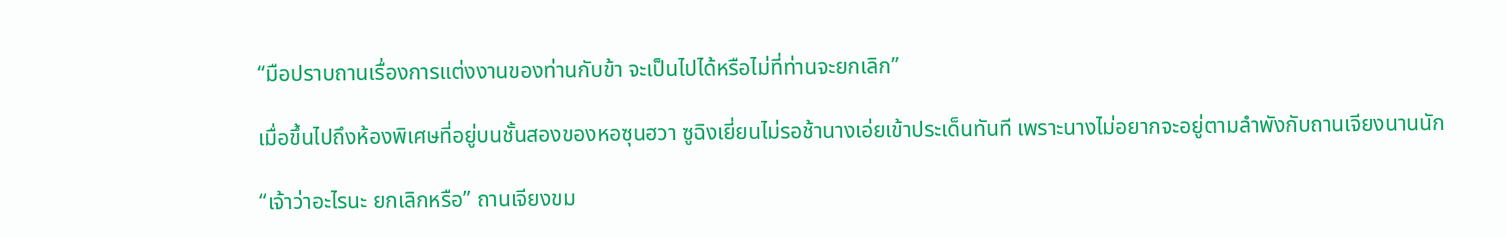“มือปราบถานเรื่องการแต่งงานของท่านกับข้า จะเป็นไปได้หรือไม่ที่ท่านจะยกเลิก”

เมื่อขึ้นไปถึงห้องพิเศษที่อยู่บนชั้นสองของหอซุนฮวา ซูฉิงเยี่ยนไม่รอช้านางเอ่ยเข้าประเด็นทันที เพราะนางไม่อยากจะอยู่ตามลำพังกับถานเจียงนานนัก

“เจ้าว่าอะไรนะ ยกเลิกหรือ” ถานเจียงขม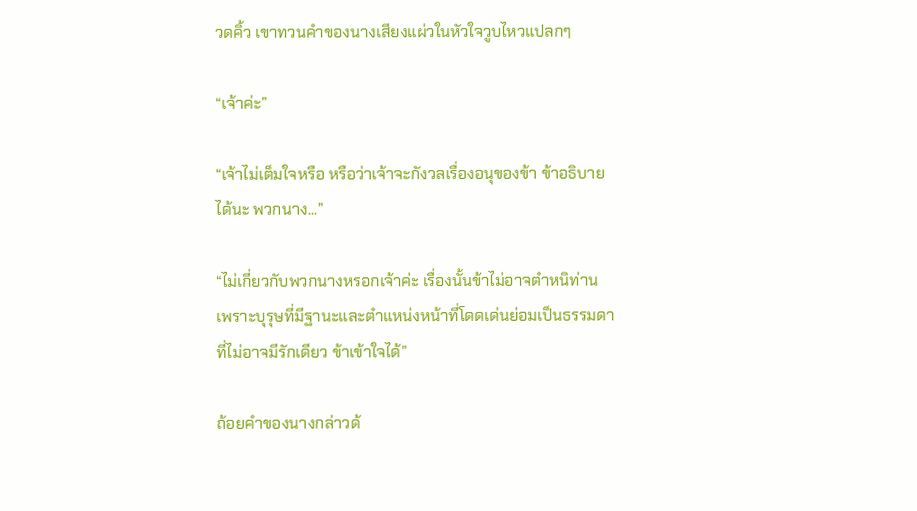วดคิ้ว เขาทวนคำของนางเสียงแผ่วในหัวใจวูบไหวแปลกๆ

“เจ้าค่ะ”

“เจ้าไม่เต็มใจหรือ หรือว่าเจ้าจะกังวลเรื่องอนุของข้า ข้าอธิบายได้นะ พวกนาง...”

“ไม่เกี่ยวกับพวกนางหรอกเจ้าค่ะ เรื่องนั้นข้าไม่อาจตำหนิท่าน เพราะบุรุษที่มีฐานะและตำแหน่งหน้าที่โดดเด่นย่อมเป็นธรรมดาที่ไม่อาจมีรักเดียว ข้าเข้าใจได้”

ถ้อยคำของนางกล่าวด้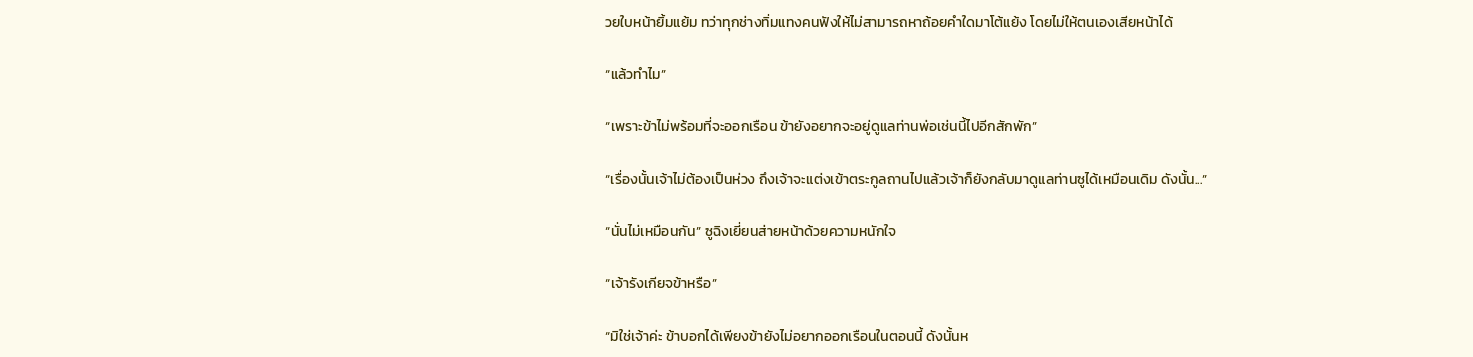วยใบหน้ายิ้มแย้ม ทว่าทุกช่างทิ่มแทงคนฟังให้ไม่สามารถหาถ้อยคำใดมาโต้แย้ง โดยไม่ให้ตนเองเสียหน้าได้

“แล้วทำไม”

“เพราะข้าไม่พร้อมที่จะออกเรือน ข้ายังอยากจะอยู่ดูแลท่านพ่อเช่นนี้ไปอีกสักพัก”

“เรื่องนั้นเจ้าไม่ต้องเป็นห่วง ถึงเจ้าจะแต่งเข้าตระกูลถานไปแล้วเจ้าก็ยังกลับมาดูแลท่านซูได้เหมือนเดิม ดังนั้น...”

“นั่นไม่เหมือนกัน” ซูฉิงเยี่ยนส่ายหน้าด้วยความหนักใจ

“เจ้ารังเกียจข้าหรือ”

“มิใช่เจ้าค่ะ ข้าบอกได้เพียงข้ายังไม่อยากออกเรือนในตอนนี้ ดังนั้นห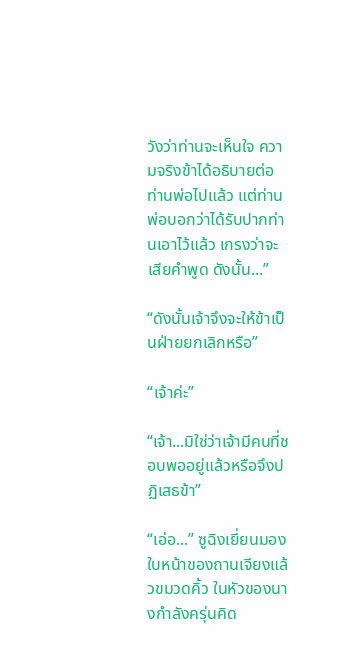วังว่าท่านจะเห็นใจ ความจริงข้าได้อธิบายต่อท่านพ่อไปแล้ว แต่ท่านพ่อบอกว่าได้รับปากท่านเอาไว้แล้ว เกรงว่าจะเสียคำพูด ดังนั้น...”

“ดังนั้นเจ้าจึงจะให้ข้าเป็นฝ่ายยกเลิกหรือ”

“เจ้าค่ะ”

“เจ้า...มิใช่ว่าเจ้ามีคนที่ชอบพออยู่แล้วหรือจึงปฏิเสธข้า”

“เอ่อ...” ซูฉิงเยี่ยนมองใบหน้าของถานเจียงแล้วขมวดคิ้ว ในหัวของนางกำลังครุ่นคิด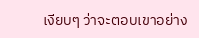เงียบๆ ว่าจะตอบเขาอย่าง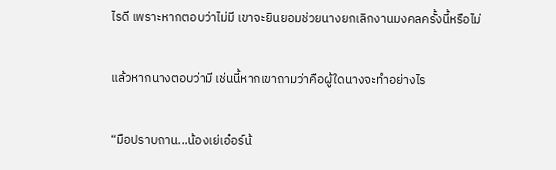ไรดี เพราะหากตอบว่าไม่มี เขาจะยินยอมช่วยนางยกเลิกงานมงคลครั้งนี้หรือไม่

แล้วหากนางตอบว่ามี เช่นนี้หากเขาถามว่าคือผู้ใดนางจะทำอย่างไร

“มือปราบถาน...น้องเย่เอ๋อร์น้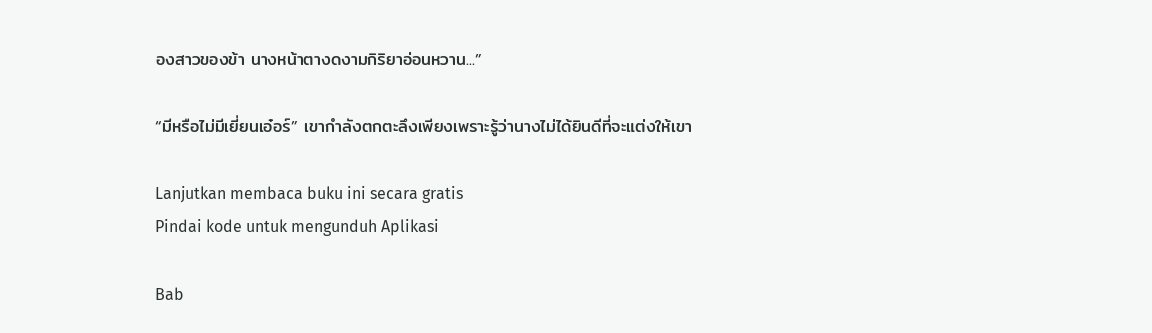องสาวของข้า นางหน้าตางดงามกิริยาอ่อนหวาน...”

“มีหรือไม่มีเยี่ยนเอ๋อร์” เขากำลังตกตะลึงเพียงเพราะรู้ว่านางไม่ได้ยินดีที่จะแต่งให้เขา

Lanjutkan membaca buku ini secara gratis
Pindai kode untuk mengunduh Aplikasi

Bab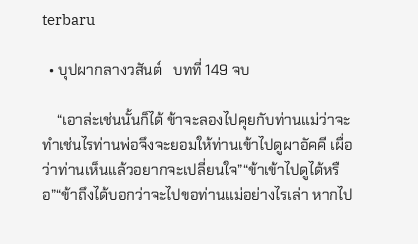terbaru

  • บุปผากลางวสันต์   บทที่ 149 จบ

    “เอาล่ะเช่นนั้นก็ได้ ข้าจะลองไปคุยกับท่านแม่ว่าจะทำเช่นไรท่านพ่อจึงจะยอมให้ท่านเข้าไปดูผาอัคคี เผื่อว่าท่านเห็นแล้วอยากจะเปลี่ยนใจ”“ข้าเข้าไปดูได้หรือ”“ข้าถึงได้บอกว่าจะไปขอท่านแม่อย่างไรเล่า หากไป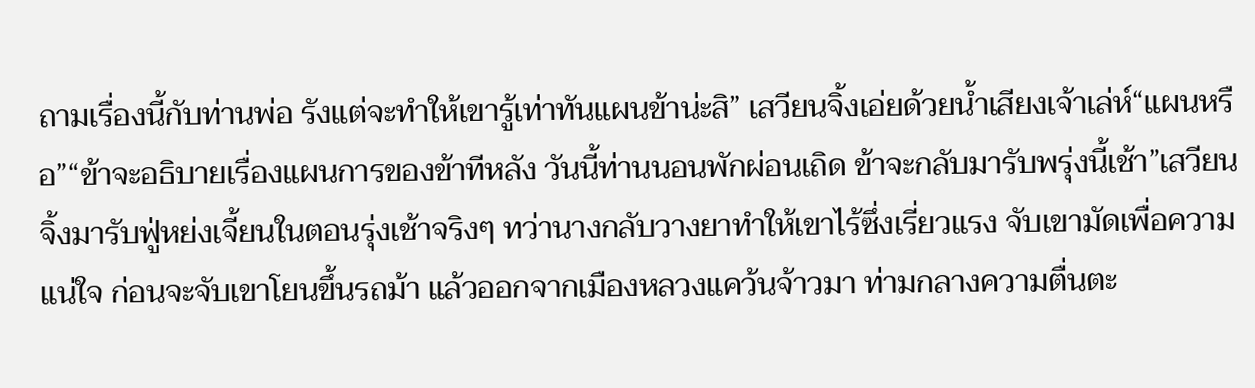ถามเรื่องนี้กับท่านพ่อ รังแต่จะทำให้เขารู้เท่าทันแผนข้าน่ะสิ” เสวียนจิ้งเอ่ยด้วยน้ำเสียงเจ้าเล่ห์“แผนหรือ”“ข้าจะอธิบายเรื่องแผนการของข้าทีหลัง วันนี้ท่านนอนพักผ่อนเถิด ข้าจะกลับมารับพรุ่งนี้เช้า”เสวียนจิ้งมารับฟู่หย่งเจี้ยนในตอนรุ่งเช้าจริงๆ ทว่านางกลับวางยาทำให้เขาไร้ซึ่งเรี่ยวแรง จับเขามัดเพื่อความแน่ใจ ก่อนจะจับเขาโยนขึ้นรถม้า แล้วออกจากเมืองหลวงแคว้นจ้าวมา ท่ามกลางความตื่นตะ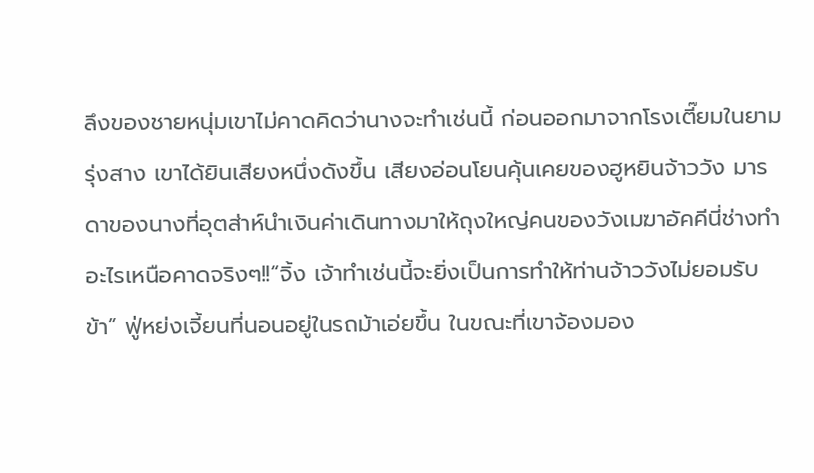ลึงของชายหนุ่มเขาไม่คาดคิดว่านางจะทำเช่นนี้ ก่อนออกมาจากโรงเตี๊ยมในยามรุ่งสาง เขาได้ยินเสียงหนึ่งดังขึ้น เสียงอ่อนโยนคุ้นเคยของฮูหยินจ้าววัง มารดาของนางที่อุตส่าห์นำเงินค่าเดินทางมาให้ถุงใหญ่คนของวังเมฆาอัคคีนี่ช่างทำอะไรเหนือคาดจริงๆ!!“จิ้ง เจ้าทำเช่นนี้จะยิ่งเป็นการทำให้ท่านจ้าววังไม่ยอมรับข้า” ฟู่หย่งเจี้ยนที่นอนอยู่ในรถม้าเอ่ยขึ้น ในขณะที่เขาจ้องมอง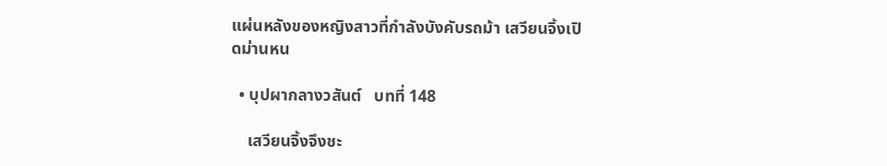แผ่นหลังของหญิงสาวที่กำลังบังคับรถม้า เสวียนจิ้งเปิดม่านหน

  • บุปผากลางวสันต์   บทที่ 148

    เสวียนจิ้งจึงชะ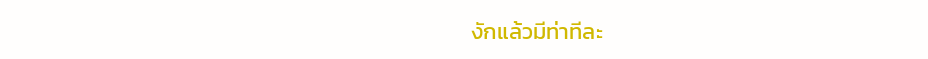งักแล้วมีท่าทีละ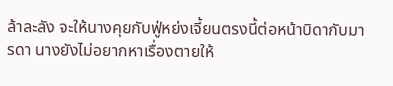ล้าละลัง จะให้นางคุยกับฟู่หย่งเจี้ยนตรงนี้ต่อหน้าบิดากับมารดา นางยังไม่อยากหาเรื่องตายให้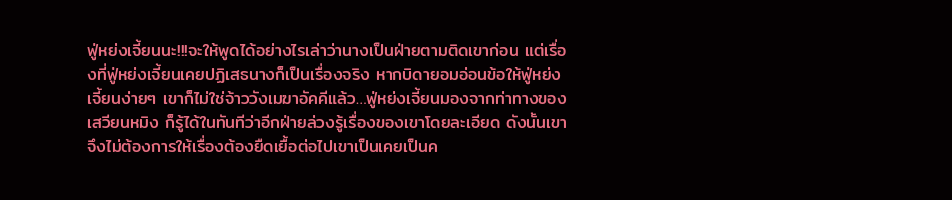ฟู่หย่งเจี้ยนนะ!!!จะให้พูดได้อย่างไรเล่าว่านางเป็นฝ่ายตามติดเขาก่อน แต่เรื่องที่ฟู่หย่งเจี้ยนเคยปฏิเสธนางก็เป็นเรื่องจริง หากบิดายอมอ่อนข้อให้ฟู่หย่งเจี้ยนง่ายๆ เขาก็ไม่ใช่จ้าววังเมฆาอัคคีแล้ว…ฟู่หย่งเจี้ยนมองจากท่าทางของเสวียนหมิง ก็รู้ได้ในทันทีว่าอีกฝ่ายล่วงรู้เรื่องของเขาโดยละเอียด ดังนั้นเขาจึงไม่ต้องการให้เรื่องต้องยืดเยื้อต่อไปเขาเป็นเคยเป็นค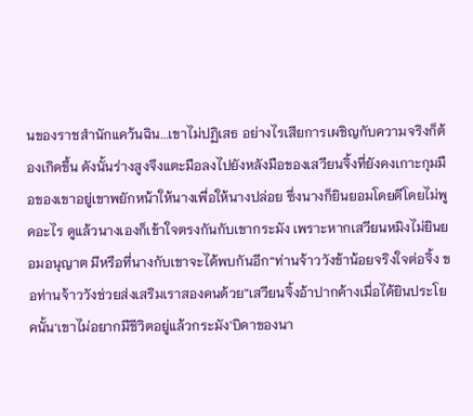นของราชสำนักแคว้นฉิน...เขาไม่ปฏิเสธ อย่างไรเสียการเผชิญกับความจริงก็ต้องเกิดขึ้น ดังนั้นร่างสูงจึงแตะมือลงไปยังหลังมือของเสวียนจิ้งที่ยังคงเกาะกุมมือของเขาอยู่เขาพยักหน้าให้นางเพื่อให้นางปล่อย ซึ่งนางก็ยินยอมโดยดีโดยไม่พูดอะไร ดูแล้วนางเองก็เข้าใจตรงกันกับเขากระมัง เพราะหากเสวียนหมิงไม่ยินยอมอนุญาต มีหรือที่นางกับเขาจะได้พบกันอีก“ท่านจ้าววังข้าน้อยจริงใจต่อจิ้ง ขอท่านจ้าววังช่วยส่งเสริมเราสองคนด้วย”เสวียนจิ้งอ้าปากค้างเมื่อได้ยินประโยคนั้น‘เขาไม่อยากมีชีวิตอยู่แล้วกระมัง’บิดาของนา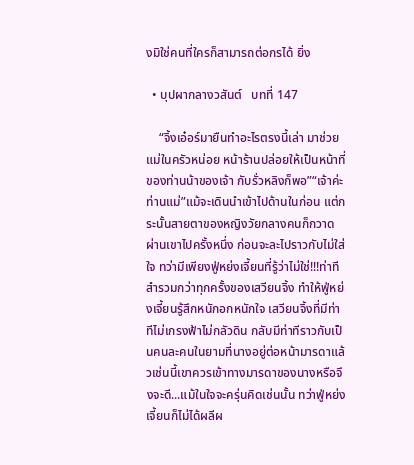งมิใช่คนที่ใครก็สามารถต่อกรได้ ยิ่ง

  • บุปผากลางวสันต์   บทที่ 147

    “จิ้งเอ๋อร์มายืนทำอะไรตรงนี้เล่า มาช่วยแม่ในครัวหน่อย หน้าร้านปล่อยให้เป็นหน้าที่ของท่านน้าของเจ้า กับรั่วหลิงก็พอ”“เจ้าค่ะท่านแม่”แม้จะเดินนำเข้าไปด้านในก่อน แต่กระนั้นสายตาของหญิงวัยกลางคนก็กวาดผ่านเขาไปครั้งหนึ่ง ก่อนจะละไปราวกับไม่ใส่ใจ ทว่ามีเพียงฟู่หย่งเจี้ยนที่รู้ว่าไม่ใช่!!!ท่าทีสำรวมกว่าทุกครั้งของเสวียนจิ้ง ทำให้ฟู่หย่งเจี้ยนรู้สึกหนักอกหนักใจ เสวียนจิ้งที่มีท่าทีไม่เกรงฟ้าไม่กลัวดิน กลับมีท่าทีราวกับเป็นคนละคนในยามที่นางอยู่ต่อหน้ามารดาแล้วเช่นนี้เขาควรเข้าทางมารดาของนางหรือจึงจะดี...แม้ในใจจะครุ่นคิดเช่นนั้น ทว่าฟู่หย่งเจี้ยนก็ไม่ได้ผลีผ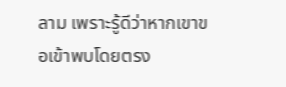ลาม เพราะรู้ดีว่าหากเขาขอเข้าพบโดยตรง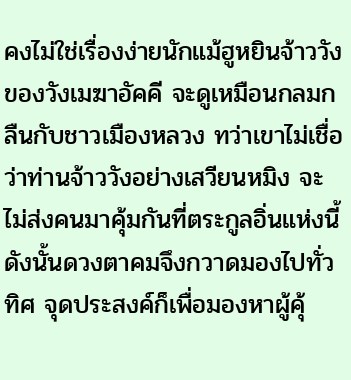คงไม่ใช่เรื่องง่ายนักแม้ฮูหยินจ้าววังของวังเมฆาอัคคี จะดูเหมือนกลมกลืนกับชาวเมืองหลวง ทว่าเขาไม่เชื่อว่าท่านจ้าววังอย่างเสวียนหมิง จะไม่ส่งคนมาคุ้มกันที่ตระกูลอิ่นแห่งนี้ ดังนั้นดวงตาคมจึงกวาดมองไปทั่วทิศ จุดประสงค์ก็เพื่อมองหาผู้คุ้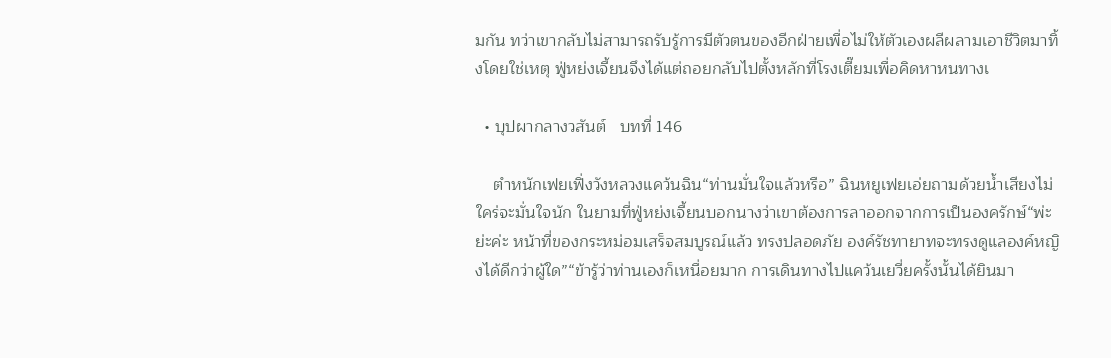มกัน ทว่าเขากลับไม่สามารถรับรู้การมีตัวตนของอีกฝ่ายเพื่อไม่ให้ตัวเองผลีผลามเอาชีวิตมาทิ้งโดยใช่เหตุ ฟู่หย่งเจี้ยนจึงได้แต่ถอยกลับไปตั้งหลักที่โรงเตี๊ยมเพื่อคิดหาหนทางเ

  • บุปผากลางวสันต์   บทที่ 146

    ตำหนักเฟยเฟิ่งวังหลวงแคว้นฉิน“ท่านมั่นใจแล้วหรือ” ฉินหยูเฟยเอ่ยถามด้วยน้ำเสียงไม่ใคร่จะมั่นใจนัก ในยามที่ฟู่หย่งเจี้ยนบอกนางว่าเขาต้องการลาออกจากการเป็นองครักษ์“พ่ะย่ะค่ะ หน้าที่ของกระหม่อมเสร็จสมบูรณ์แล้ว ทรงปลอดภัย องค์รัชทายาทจะทรงดูแลองค์หญิงได้ดีกว่าผู้ใด”“ข้ารู้ว่าท่านเองก็เหนื่อยมาก การเดินทางไปแคว้นเยวี่ยครั้งนั้นได้ยินมา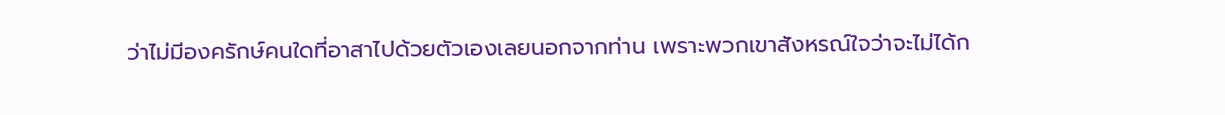ว่าไม่มีองครักษ์คนใดที่อาสาไปด้วยตัวเองเลยนอกจากท่าน เพราะพวกเขาสังหรณ์ใจว่าจะไม่ได้ก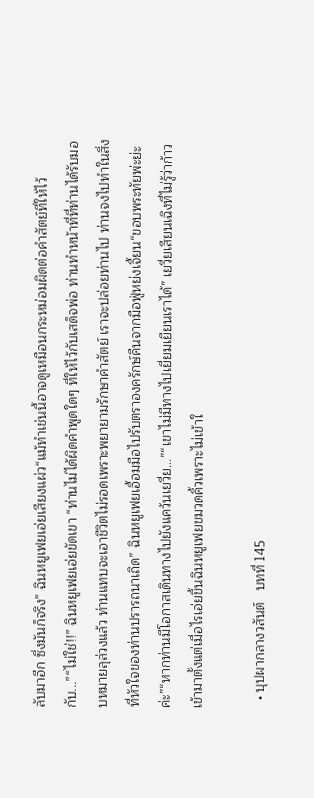ลับมาอีก ซึ่งมันก็จริง” ฉินหยูเฟยเอ่ยเสียงแผ่ว“แม้ทำเช่นนี้อาจดูเหมือนกระหม่อมผิดต่อคำสัตย์ที่ให้ไว้กับ...”“ไม่ใช่!!” ฉินหยูเฟยเอ่ยขัดเขา “ท่านไม่ได้ผิดคำพูดใดๆ ที่ให้ไว้กับเสด็จพ่อ ท่านทำหน้าที่ที่ท่านได้รับมอบหมายลุล่วงแล้ว ท่านแทบจะเอาชีวิตไม่รอดเพราะพยายามรักษาคำสัตย์ เราจะปล่อยท่านไป ท่านจงไปทำในสิ่งที่หัวใจของท่านปรารถนาเถิด” ฉินหยูเฟยเอื้อมมือไปรับตราองครักษ์คืนจากมือฟู่หย่งเจี้ยน“ขอบพระทัยพ่ะย่ะค่ะ”“หากท่านมีโอกาสเดินทางไปยังแคว้นเยวี่ย...”“เขาไม่มีทางไปเยี่ยมเยียนเราได้” เยวี่ยเสียนเฉิงที่ไม่รู้ว่าก้าวเข้ามาตั้งแต่เมื่อไรเอ่ยขึ้นฉินหยูเฟยขมวดคิ้วเพราะไม่เข้าใ

  • บุปผากลางวสันต์   บทที่ 145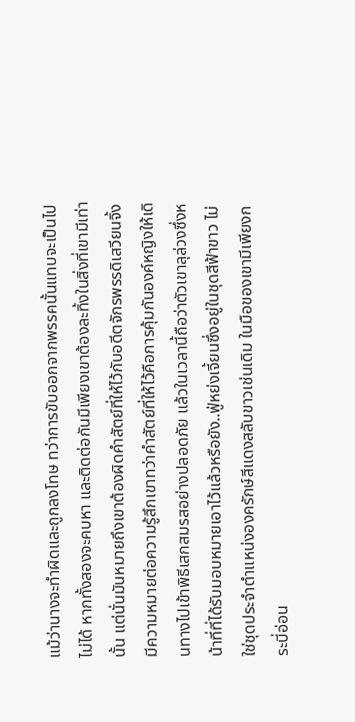แม้ว่านางจะทำผิดและถูกลงโทษ ทว่าการขับออกจากพรรคนั้นแทบจะเป็นไปไม่ได้ หากทั้งสองจะคบหา และติดต่อกันมีเพียงเขาต้องละทิ้งในสิ่งที่เขามีเท่านั้น แต่นั่นมันหมายถึงเขาต้องผิดคำสัตย์ที่ให้ไว้กับอดีตจักรพรรดิเสวียนจิ้งมีความหมายต่อความรู้สึกเขาทว่าคำสัตย์ที่ให้ไว้คือการคุ้มกันองค์หญิงให้เดินทางไปเข้าพิธีเสกสมรสอย่างปลอดภัย แล้วในเวลานี้ถือว่าตัวเขาลุล่วงซึ่งหน้าที่ที่ได้รับมอบหมายเอาไว้แล้วหรือยัง..ฟู่หย่งเจี้ยนซึ่งอยู่ในชุดสีฟ้าขาว ไม่ใช่ชุดประจำตำแหน่งองครักษ์สีแดงสลับขาวเช่นเดิม ในมือของเขามีเพียงกระบี่อ่อน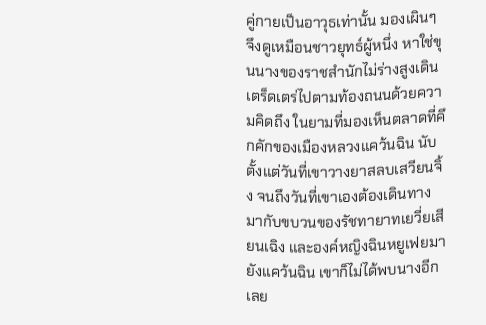คู่กายเป็นอาวุธเท่านั้น มองเผินๆ จึงดูเหมือนชาวยุทธ์ผู้หนึ่ง หาใช่ขุนนางของราชสำนักไม่ร่างสูงเดินเตร็ดเตร่ไปตามท้องถนนด้วยความคิดถึง ในยามที่มองเห็นตลาดที่คึกคักของเมืองหลวงแคว้นฉิน นับตั้งแต่วันที่เขาวางยาสลบเสวียนจิ้ง จนถึงวันที่เขาเองต้องเดินทางมากับขบวนของรัชทายาทเยวี่ยเสียนเฉิง และองค์หญิงฉินหยูเฟยมายังแคว้นฉิน เขาก็ไม่ได้พบนางอีกเลย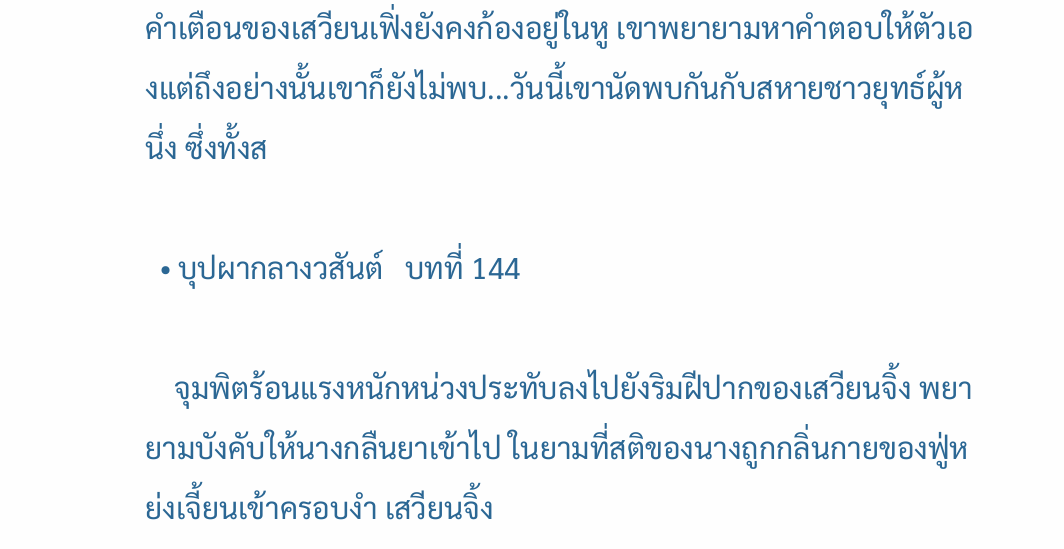คำเตือนของเสวียนเฟิ่งยังคงก้องอยู่ในหู เขาพยายามหาคำตอบให้ตัวเองแต่ถึงอย่างนั้นเขาก็ยังไม่พบ...วันนี้เขานัดพบกันกับสหายชาวยุทธ์ผู้หนึ่ง ซึ่งทั้งส

  • บุปผากลางวสันต์   บทที่ 144

    จุมพิตร้อนแรงหนักหน่วงประทับลงไปยังริมฝีปากของเสวียนจิ้ง พยายามบังคับให้นางกลืนยาเข้าไป ในยามที่สติของนางถูกกลิ่นกายของฟู่หย่งเจี้ยนเข้าครอบงำ เสวียนจิ้ง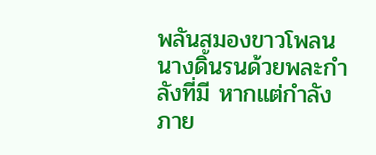พลันสมองขาวโพลน นางดิ้นรนด้วยพละกำลังที่มี หากแต่กำลังภาย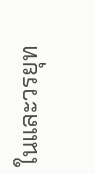ในและวรยุท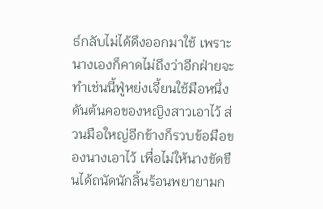ธ์กลับไม่ได้ดึงออกมาใช้ เพราะนางเองก็คาดไม่ถึงว่าอีกฝ่ายจะทำเช่นนี้ฟู่หย่งเจี้ยนใช้มือหนึ่งดันต้นคอของหญิงสาวเอาไว้ ส่วนมือใหญ่อีกข้างก็รวบข้อมือของนางเอาไว้ เพื่อไม่ให้นางขัดขืนได้ถนัดนักลิ้นร้อนพยายามก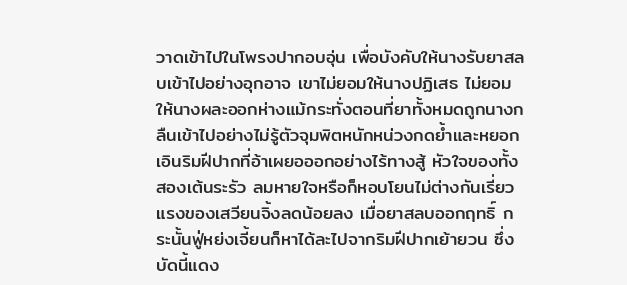วาดเข้าไปในโพรงปากอบอุ่น เพื่อบังคับให้นางรับยาสลบเข้าไปอย่างอุกอาจ เขาไม่ยอมให้นางปฏิเสธ ไม่ยอมให้นางผละออกห่างแม้กระทั่งตอนที่ยาทั้งหมดถูกนางกลืนเข้าไปอย่างไม่รู้ตัวจุมพิตหนักหน่วงกดย้ำและหยอกเอินริมฝีปากที่อ้าเผยอออกอย่างไร้ทางสู้ หัวใจของทั้งสองเต้นระรัว ลมหายใจหรือก็หอบโยนไม่ต่างกันเรี่ยวแรงของเสวียนจิ้งลดน้อยลง เมื่อยาสลบออกฤทธิ์ กระนั้นฟู่หย่งเจี้ยนก็หาได้ละไปจากริมฝีปากเย้ายวน ซึ่งบัดนี้แดง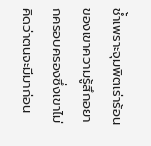ช้ำเพราะจุมพิตเร่าร้อนของเขาความรู้สึกอยากครอบครองซึ่งเขาไม่คิดว่าตนจะมีมาก่อน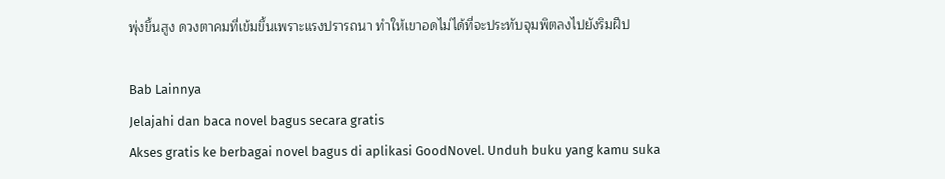พุ่งขึ้นสูง ดวงตาคมที่เข้มขึ้นเพราะแรงปรารถนา ทำให้เขาอดไม่ได้ที่จะประทับจุมพิตลงไปยังริมฝีป

Bab Lainnya
Jelajahi dan baca novel bagus secara gratis
Akses gratis ke berbagai novel bagus di aplikasi GoodNovel. Unduh buku yang kamu suka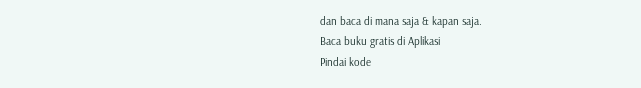dan baca di mana saja & kapan saja.
Baca buku gratis di Aplikasi
Pindai kode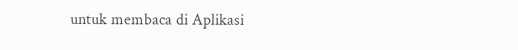untuk membaca di Aplikasi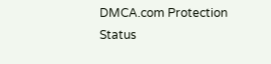DMCA.com Protection Status